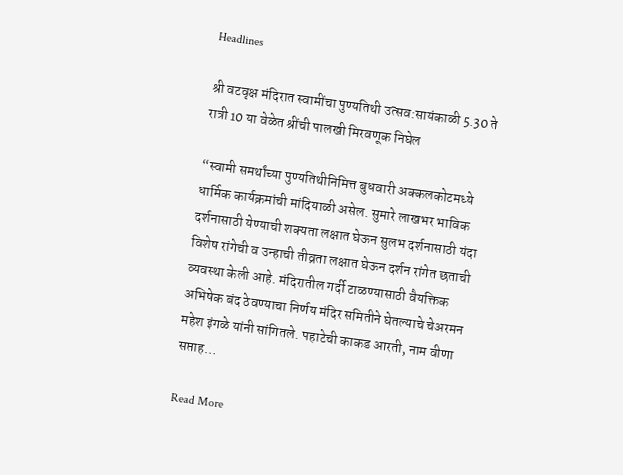Headlines

श्री वटवृक्ष मंदिरात स्वामींचा पुण्यतिथी उत्सव:सायंकाळी 5.30 ते रात्री 10 या वेळेत श्रींची पालखी मिरवणूक निघेल

“स्वामी समर्थांच्या पुण्यतिथीनिमित्त बुधवारी अक्कलकोटमध्ये धार्मिक कार्यक्रमांची मांदियाळी असेल. सुमारे लाखभर भाविक दर्शनासाठी येण्याची शक्यता लक्षात घेऊन सुलभ दर्शनासाठी यंदा विशेष रांगेची व उन्हाची तीव्रता लक्षात घेऊन दर्शन रांगेत छताची व्यवस्था केली आहे. मंदिरातील गर्दी टाळण्यासाठी वैयक्तिक अभिषेक बंद ठेवण्याचा निर्णय मंदिर समितीने घेतल्याचे चेअरमन महेश इंगळे यांनी सांगितले. पहाटेची काकड आरती, नाम वीणा सप्ताह…

Read More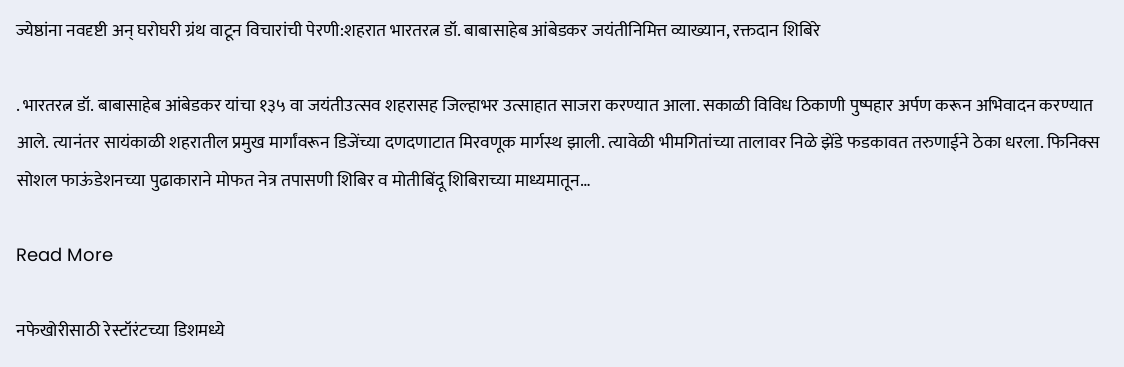ज्येष्ठांना नवदृष्टी अन् घरोघरी ग्रंथ वाटून विचारांची पेरणी:शहरात भारतरत्न डॉ. बाबासाहेब आंबेडकर जयंतीनिमित्त व्याख्यान, रक्तदान शिबिरे

. भारतरत्न डॉ. बाबासाहेब आंबेडकर यांचा १३५ वा जयंतीउत्सव शहरासह जिल्हाभर उत्साहात साजरा करण्यात आला. सकाळी विविध ठिकाणी पुष्पहार अर्पण करून अभिवादन करण्यात आले. त्यानंतर सायंकाळी शहरातील प्रमुख मार्गांवरून डिजेंच्या दणदणाटात मिरवणूक मार्गस्थ झाली. त्यावेळी भीमगितांच्या तालावर निळे झेंडे फडकावत तरुणाईने ठेका धरला. फिनिक्स सोशल फाऊंडेशनच्या पुढाकाराने मोफत नेत्र तपासणी शिबिर व मोतीबिंदू शिबिराच्या माध्यमातून…

Read More

नफेखोरीसाठी रेस्टॉरंटच्या डिशमध्ये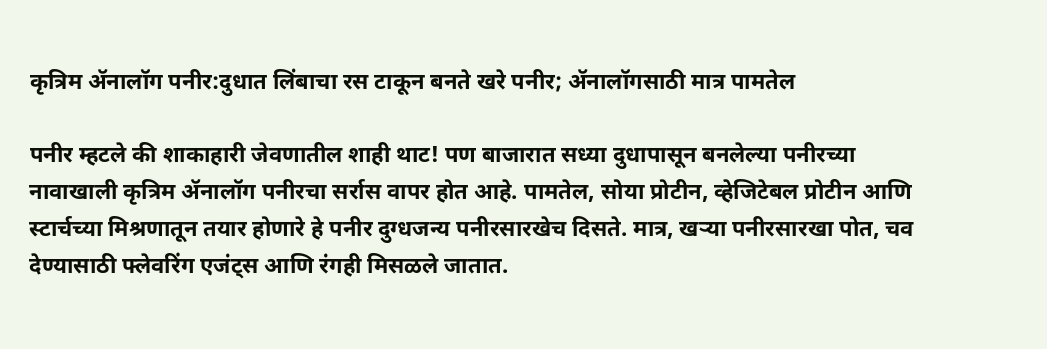कृत्रिम ॲनालॉग पनीर:दुधात लिंबाचा रस टाकून बनते खरे पनीर; ॲनालॉगसाठी मात्र पामतेल

पनीर म्हटले की शाकाहारी जेवणातील शाही थाट! पण बाजारात सध्या दुधापासून बनलेल्या पनीरच्या नावाखाली कृत्रिम ॲनालॉग पनीरचा सर्रास वापर होत आहे. पामतेल, सोया प्रोटीन, व्हेजिटेबल प्रोटीन आणि स्टार्चच्या मिश्रणातून तयार होणारे हे पनीर दुग्धजन्य पनीरसारखेच दिसते. मात्र, खऱ्या पनीरसारखा पोत, चव देण्यासाठी फ्लेवरिंग एजंट्स आणि रंगही मिसळले जातात.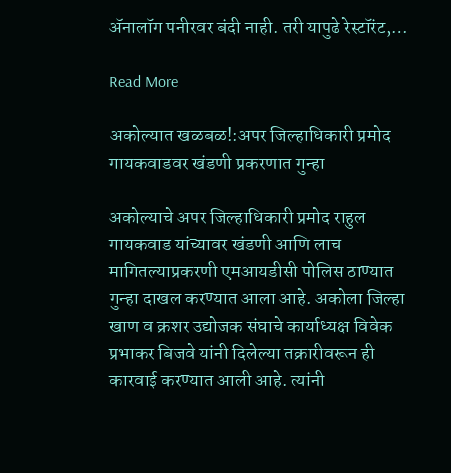ॲनालॉग पनीरवर बंदी नाही. तरी यापुढे रेस्टॉरंट,…

Read More

अकोल्यात खळबळ!:अपर जिल्हाधिकारी प्रमोद गायकवाडवर खंडणी प्रकरणात गुन्हा

अकोल्याचे अपर जिल्हाधिकारी प्रमोद राहुल गायकवाड यांच्यावर खंडणी आणि लाच मागितल्याप्रकरणी एमआयडीसी पोलिस ठाण्यात गुन्हा दाखल करण्यात आला आहे. अकोला जिल्हा खाण व क्रशर उद्योजक संघाचे कार्याध्यक्ष विवेक प्रभाकर बिजवे यांनी दिलेल्या तक्रारीवरून ही कारवाई करण्यात आली आहे. त्यांनी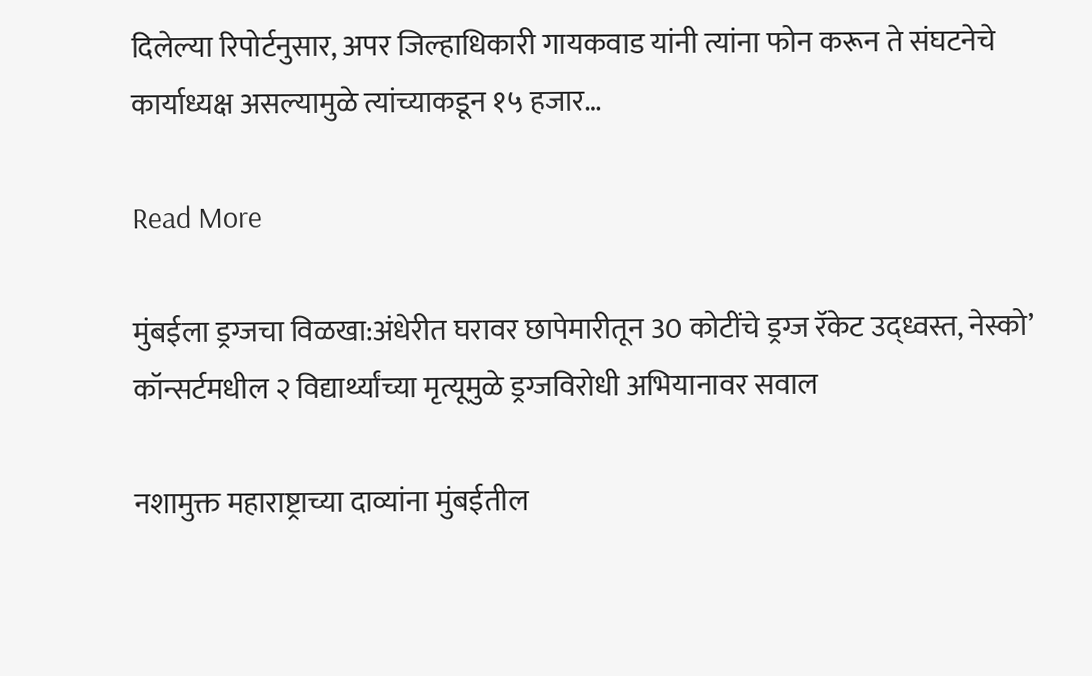दिलेल्या रिपोर्टनुसार, अपर जिल्हाधिकारी गायकवाड यांनी त्यांना फोन करून ते संघटनेचे कार्याध्यक्ष असल्यामुळे त्यांच्याकडून १५ हजार…

Read More

मुंबईला ड्रग्जचा विळखा:अंधेरीत घरावर छापेमारीतून 30 कोटींचे ड्रग्ज रॅकेट उद्ध्वस्त, नेस्को’ कॉन्सर्टमधील २ विद्यार्थ्यांच्या मृत्यूमुळे ड्रग्जविरोधी अभियानावर सवाल

नशामुक्त महाराष्ट्राच्या दाव्यांना मुंबईतील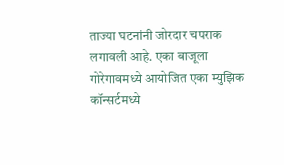ताज्या घटनांनी जोरदार चपराक लगावली आहे. एका बाजूला गोरेगावमध्ये आयोजित एका म्युझिक कॉन्सर्टमध्ये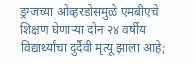ड्रग्जच्या ओव्हरडोसमुळे एमबीएचे शिक्षण घेणाऱ्या दोन २४ वर्षीय विद्यार्थ्यांचा दुर्दैवी मृत्यू झाला आहे;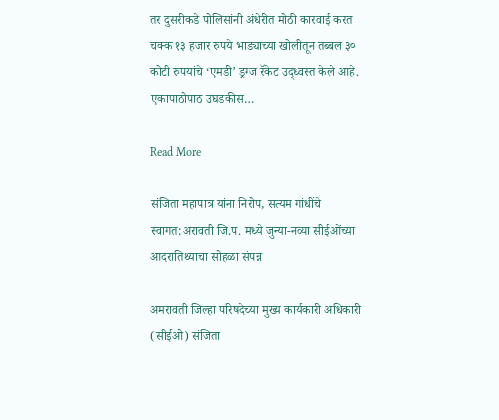तर दुसरीकडे पोलिसांनी अंधेरीत मोठी कारवाई करत चक्क १३ हजार रुपये भाड्याच्या खोलीतून तब्बल ३० कोटी रुपयांचे ‘एमडी’ ड्रग्ज रॅकेट उद्ध्वस्त केले आहे. एकापाठोपाठ उघडकीस…

Read More

संजिता महापात्र यांना निरोप, सत्यम गांधींचे स्वागत:अरावती जि.प. मध्ये जुन्या-नव्या सीईओंच्या आदरातिथ्याचा सोहळा संपन्न

अमरावती जिल्हा परिषदेच्या मुख्य कार्यकारी अधिकारी (सीईओ) संजिता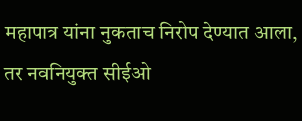महापात्र यांना नुकताच निरोप देण्यात आला, तर नवनियुक्त सीईओ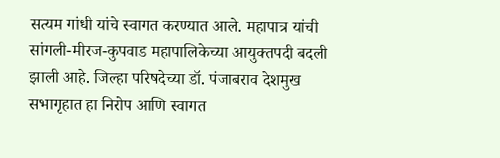सत्यम गांधी यांचे स्वागत करण्यात आले. महापात्र यांची सांगली-मीरज-कुपवाड महापालिकेच्या आयुक्तपदी बदली झाली आहे. जिल्हा परिषदेच्या डॉ. पंजाबराव देशमुख सभागृहात हा निरोप आणि स्वागत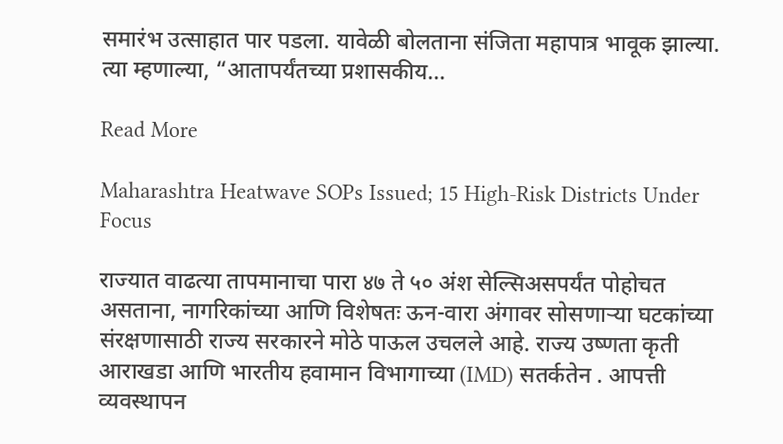समारंभ उत्साहात पार पडला. यावेळी बोलताना संजिता महापात्र भावूक झाल्या. त्या म्हणाल्या, “आतापर्यंतच्या प्रशासकीय…

Read More

Maharashtra Heatwave SOPs Issued; 15 High-Risk Districts Under Focus

राज्यात वाढत्या तापमानाचा पारा ४७ ते ५० अंश सेल्सिअसपर्यंत पोहोचत असताना, नागरिकांच्या आणि विशेषतः ऊन-वारा अंगावर सोसणाऱ्या घटकांच्या संरक्षणासाठी राज्य सरकारने मोठे पाऊल उचलले आहे. राज्य उष्णता कृती आराखडा आणि भारतीय हवामान विभागाच्या (IMD) सतर्कतेन . आपत्ती व्यवस्थापन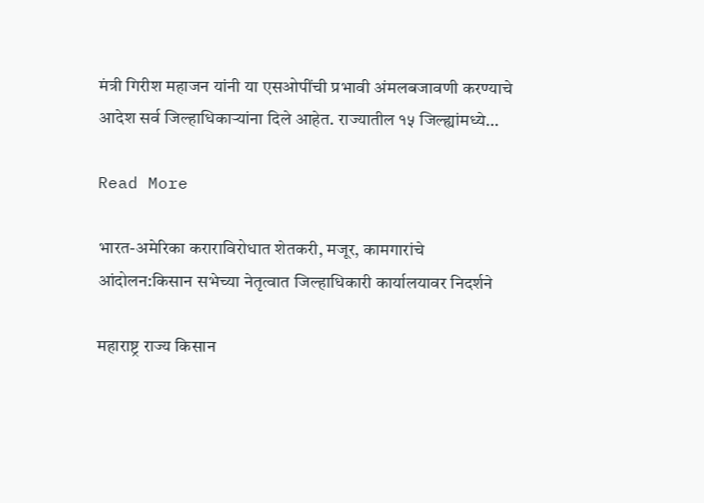मंत्री गिरीश महाजन यांनी या एसओपींची प्रभावी अंमलबजावणी करण्याचे आदेश सर्व जिल्हाधिकाऱ्यांना दिले आहेत. राज्यातील १५ जिल्ह्यांमध्ये…

Read More

भारत-अमेरिका कराराविरोधात शेतकरी, मजूर, कामगारांचे आंदोलन:किसान सभेच्या नेतृत्वात जिल्हाधिकारी कार्यालयावर निदर्शने

महाराष्ट्र राज्य किसान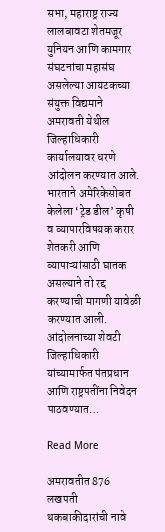सभा, महाराष्ट्र राज्य लालबावटा शेतमजूर युनियन आणि कामगार संघटनांचा महासंघ असलेल्या आयटकच्या संयुक्त विद्यमाने अमरावती येथील जिल्हाधिकारी कार्यालयावर धरणे आंदोलन करण्यात आले. भारताने अमेरिकेसोबत केलेला ‘ट्रेड डील’ कृषी व व्यापारविषयक करार शेतकरी आणि व्यापाऱ्यांसाठी घातक असल्याने तो रद्द करण्याची मागणी यावेळी करण्यात आली. आंदोलनाच्या शेवटी जिल्हाधिकारी यांच्यामार्फत पंतप्रधान आणि राष्ट्रपतींना निवेदन पाठवण्यात…

Read More

अमरावतीत 876 लखपती थकबाकीदारांची नावे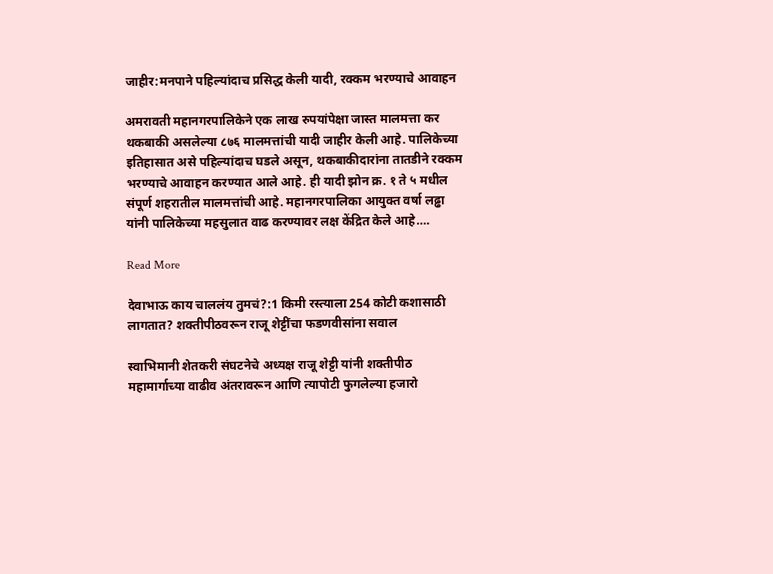जाहीर:मनपाने पहिल्यांदाच प्रसिद्ध केली यादी, रक्कम भरण्याचे आवाहन

अमरावती महानगरपालिकेने एक लाख रुपयांपेक्षा जास्त मालमत्ता कर थकबाकी असलेल्या ८७६ मालमत्तांची यादी जाहीर केली आहे. पालिकेच्या इतिहासात असे पहिल्यांदाच घडले असून, थकबाकीदारांना तातडीने रक्कम भरण्याचे आवाहन करण्यात आले आहे. ही यादी झोन क्र. १ ते ५ मधील संपूर्ण शहरातील मालमत्तांची आहे. महानगरपालिका आयुक्त वर्षा लढ्ढा यांनी पालिकेच्या महसुलात वाढ करण्यावर लक्ष केंद्रित केले आहे….

Read More

देवाभाऊ काय चाललंय तुमचं?:1 किमी रस्त्याला 254 कोटी कशासाठी लागतात? शक्तीपीठवरून राजू शेट्टींचा फडणवीसांना सवाल

स्वाभिमानी शेतकरी संघटनेचे अध्यक्ष राजू शेट्टी यांनी शक्तीपीठ महामार्गाच्या वाढीव अंतरावरून आणि त्यापोटी फुगलेल्या हजारो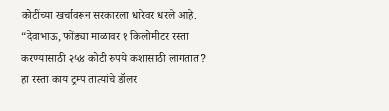कोटींच्या खर्चावरून सरकारला धारेवर धरले आहे. “देवाभाऊ, फोंड्या माळावर १ किलोमीटर रस्ता करण्यासाठी २५४ कोटी रुपये कशासाठी लागतात? हा रस्ता काय ट्रम्प तात्यांचे डॉलर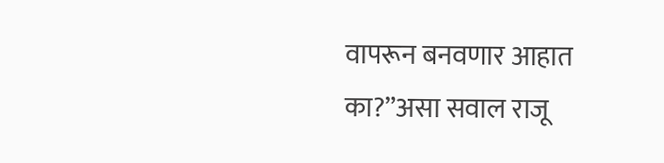वापरून बनवणार आहात का?”असा सवाल राजू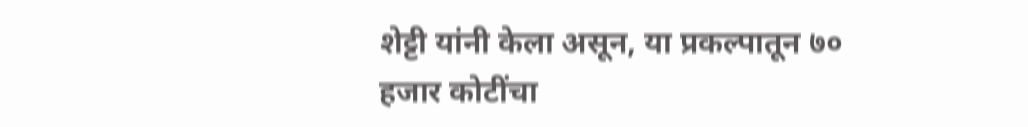शेट्टी यांनी केला असून, या प्रकल्पातून ७० हजार कोटींचा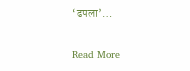‘ढपला’…

Read More